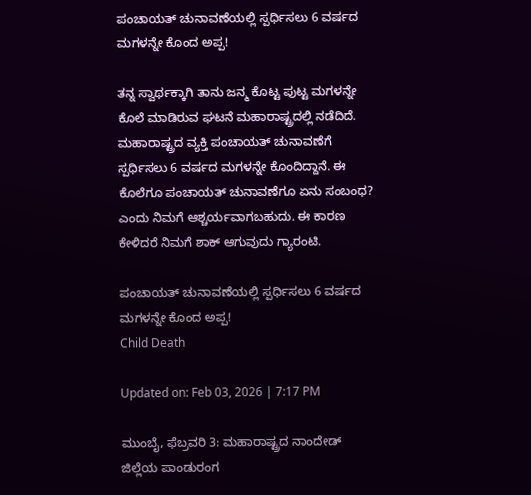ಪಂಚಾಯತ್ ಚುನಾವಣೆಯಲ್ಲಿ ಸ್ಪರ್ಧಿಸಲು 6 ವರ್ಷದ ಮಗಳನ್ನೇ ಕೊಂದ ಅಪ್ಪ!

ತನ್ನ ಸ್ವಾರ್ಥಕ್ಕಾಗಿ ತಾನು ಜನ್ಮ ಕೊಟ್ಟ ಪುಟ್ಟ ಮಗಳನ್ನೇ ಕೊಲೆ ಮಾಡಿರುವ ಘಟನೆ ಮಹಾರಾಷ್ಟ್ರದಲ್ಲಿ ನಡೆದಿದೆ. ಮಹಾರಾಷ್ಟ್ರದ ವ್ಯಕ್ತಿ ಪಂಚಾಯತ್ ಚುನಾವಣೆಗೆ ಸ್ಪರ್ಧಿಸಲು 6 ವರ್ಷದ ಮಗಳನ್ನೇ ಕೊಂದಿದ್ದಾನೆ. ಈ ಕೊಲೆಗೂ ಪಂಚಾಯತ್ ಚುನಾವಣೆಗೂ ಏನು ಸಂಬಂಧ? ಎಂದು ನಿಮಗೆ ಆಶ್ಚರ್ಯವಾಗಬಹುದು. ಈ ಕಾರಣ ಕೇಳಿದರೆ ನಿಮಗೆ ಶಾಕ್ ಆಗುವುದು ಗ್ಯಾರಂಟಿ.

ಪಂಚಾಯತ್ ಚುನಾವಣೆಯಲ್ಲಿ ಸ್ಪರ್ಧಿಸಲು 6 ವರ್ಷದ ಮಗಳನ್ನೇ ಕೊಂದ ಅಪ್ಪ!
Child Death

Updated on: Feb 03, 2026 | 7:17 PM

ಮುಂಬೈ, ಫೆಬ್ರವರಿ 3: ಮಹಾರಾಷ್ಟ್ರದ ನಾಂದೇಡ್ ಜಿಲ್ಲೆಯ ಪಾಂಡುರಂಗ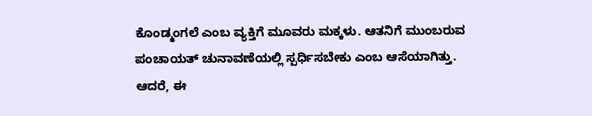ಕೊಂಡ್ಮಂಗಲೆ ಎಂಬ ವ್ಯಕ್ತಿಗೆ ಮೂವರು ಮಕ್ಕಳು. ಆತನಿಗೆ ಮುಂಬರುವ ಪಂಚಾಯತ್ ಚುನಾವಣೆಯಲ್ಲಿ ಸ್ಪರ್ಧಿಸಬೇಕು ಎಂಬ ಆಸೆಯಾಗಿತ್ತು. ಆದರೆ, ಈ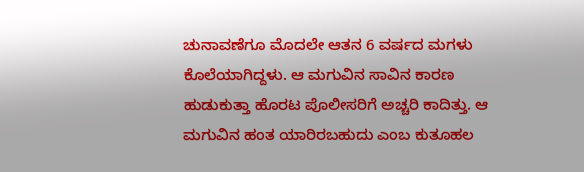ಚುನಾವಣೆಗೂ ಮೊದಲೇ ಆತನ 6 ವರ್ಷದ ಮಗಳು ಕೊಲೆಯಾಗಿದ್ದಳು. ಆ ಮಗುವಿನ ಸಾವಿನ ಕಾರಣ ಹುಡುಕುತ್ತಾ ಹೊರಟ ಪೊಲೀಸರಿಗೆ ಅಚ್ಚರಿ ಕಾದಿತ್ತು. ಆ ಮಗುವಿನ ಹಂತ ಯಾರಿರಬಹುದು ಎಂಬ ಕುತೂಹಲ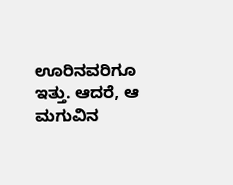ಊರಿನವರಿಗೂ ಇತ್ತು. ಆದರೆ, ಆ ಮಗುವಿನ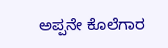ಅಪ್ಪನೇ ಕೊಲೆಗಾರ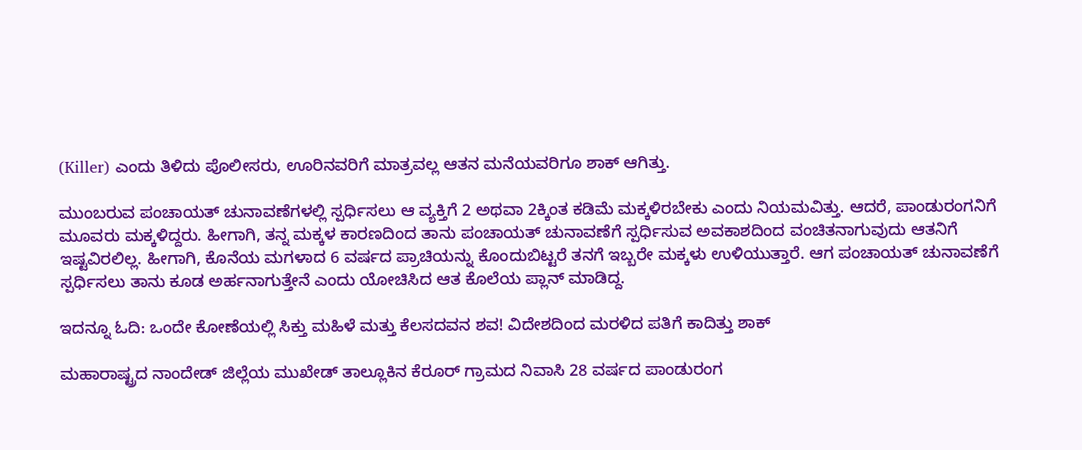(Killer) ಎಂದು ತಿಳಿದು ಪೊಲೀಸರು, ಊರಿನವರಿಗೆ ಮಾತ್ರವಲ್ಲ ಆತನ ಮನೆಯವರಿಗೂ ಶಾಕ್ ಆಗಿತ್ತು.

ಮುಂಬರುವ ಪಂಚಾಯತ್ ಚುನಾವಣೆಗಳಲ್ಲಿ ಸ್ಪರ್ಧಿಸಲು ಆ ವ್ಯಕ್ತಿಗೆ 2 ಅಥವಾ 2ಕ್ಕಿಂತ ಕಡಿಮೆ ಮಕ್ಕಳಿರಬೇಕು ಎಂದು ನಿಯಮವಿತ್ತು. ಆದರೆ, ಪಾಂಡುರಂಗನಿಗೆ ಮೂವರು ಮಕ್ಕಳಿದ್ದರು. ಹೀಗಾಗಿ, ತನ್ನ ಮಕ್ಕಳ ಕಾರಣದಿಂದ ತಾನು ಪಂಚಾಯತ್ ಚುನಾವಣೆಗೆ ಸ್ಪರ್ಧಿಸುವ ಅವಕಾಶದಿಂದ ವಂಚಿತನಾಗುವುದು ಆತನಿಗೆ ಇಷ್ಟವಿರಲಿಲ್ಲ. ಹೀಗಾಗಿ, ಕೊನೆಯ ಮಗಳಾದ 6 ವರ್ಷದ ಪ್ರಾಚಿಯನ್ನು ಕೊಂದುಬಿಟ್ಟರೆ ತನಗೆ ಇಬ್ಬರೇ ಮಕ್ಕಳು ಉಳಿಯುತ್ತಾರೆ. ಆಗ ಪಂಚಾಯತ್ ಚುನಾವಣೆಗೆ ಸ್ಪರ್ಧಿಸಲು ತಾನು ಕೂಡ ಅರ್ಹನಾಗುತ್ತೇನೆ ಎಂದು ಯೋಚಿಸಿದ ಆತ ಕೊಲೆಯ ಪ್ಲಾನ್ ಮಾಡಿದ್ದ.

ಇದನ್ನೂ ಓದಿ: ಒಂದೇ ಕೋಣೆಯಲ್ಲಿ ಸಿಕ್ತು ಮಹಿಳೆ ಮತ್ತು ಕೆಲಸದವನ ಶವ! ವಿದೇಶದಿಂದ ಮರಳಿದ ಪತಿಗೆ ಕಾದಿತ್ತು ಶಾಕ್

ಮಹಾರಾಷ್ಟ್ರದ ನಾಂದೇಡ್ ಜಿಲ್ಲೆಯ ಮುಖೇಡ್ ತಾಲ್ಲೂಕಿನ ಕೆರೂರ್ ಗ್ರಾಮದ ನಿವಾಸಿ 28 ವರ್ಷದ ಪಾಂಡುರಂಗ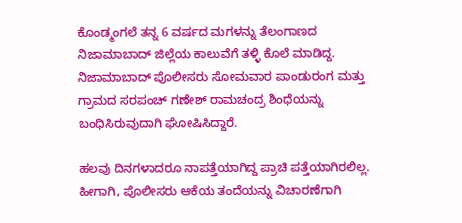ಕೊಂಡ್ಮಂಗಲೆ ತನ್ನ 6 ವರ್ಷದ ಮಗಳನ್ನು ತೆಲಂಗಾಣದ ನಿಜಾಮಾಬಾದ್ ಜಿಲ್ಲೆಯ ಕಾಲುವೆಗೆ ತಳ್ಳಿ ಕೊಲೆ ಮಾಡಿದ್ದ. ನಿಜಾಮಾಬಾದ್ ಪೊಲೀಸರು ಸೋಮವಾರ ಪಾಂಡುರಂಗ ಮತ್ತು ಗ್ರಾಮದ ಸರಪಂಚ್ ಗಣೇಶ್ ರಾಮಚಂದ್ರ ಶಿಂಧೆಯನ್ನು ಬಂಧಿಸಿರುವುದಾಗಿ ಘೋಷಿಸಿದ್ದಾರೆ.

ಹಲವು ದಿನಗಳಾದರೂ ನಾಪತ್ತೆಯಾಗಿದ್ದ ಪ್ರಾಚಿ ಪತ್ತೆಯಾಗಿರಲಿಲ್ಲ. ಹೀಗಾಗಿ, ಪೊಲೀಸರು ಆಕೆಯ ತಂದೆಯನ್ನು ವಿಚಾರಣೆಗಾಗಿ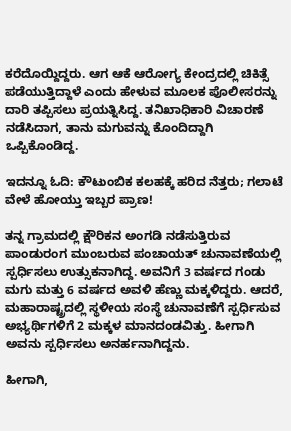ಕರೆದೊಯ್ದಿದ್ದರು. ಆಗ ಆಕೆ ಆರೋಗ್ಯ ಕೇಂದ್ರದಲ್ಲಿ ಚಿಕಿತ್ಸೆ ಪಡೆಯುತ್ತಿದ್ದಾಳೆ ಎಂದು ಹೇಳುವ ಮೂಲಕ ಪೊಲೀಸರನ್ನು ದಾರಿ ತಪ್ಪಿಸಲು ಪ್ರಯತ್ನಿಸಿದ್ದ. ತನಿಖಾಧಿಕಾರಿ ವಿಚಾರಣೆ ನಡೆಸಿದಾಗ, ತಾನು ಮಗುವನ್ನು ಕೊಂದಿದ್ದಾಗಿ ಒಪ್ಪಿಕೊಂಡಿದ್ದ.

ಇದನ್ನೂ ಓದಿ: ಕೌಟುಂಬಿಕ ಕಲಹಕ್ಕೆ ಹರಿದ ನೆತ್ತರು; ಗಲಾಟೆ ವೇಳೆ ಹೋಯ್ತು ಇಬ್ಬರ ಪ್ರಾಣ!

ತನ್ನ ಗ್ರಾಮದಲ್ಲಿ ಕ್ಷೌರಿಕನ ಅಂಗಡಿ ನಡೆಸುತ್ತಿರುವ ಪಾಂಡುರಂಗ ಮುಂಬರುವ ಪಂಚಾಯತ್ ಚುನಾವಣೆಯಲ್ಲಿ ಸ್ಪರ್ಧಿಸಲು ಉತ್ಸುಕನಾಗಿದ್ದ. ಅವನಿಗೆ 3 ವರ್ಷದ ಗಂಡು ಮಗು ಮತ್ತು 6 ವರ್ಷದ ಅವಳಿ ಹೆಣ್ಣು ಮಕ್ಕಳಿದ್ದರು. ಆದರೆ, ಮಹಾರಾಷ್ಟ್ರದಲ್ಲಿ ಸ್ಥಳೀಯ ಸಂಸ್ಥೆ ಚುನಾವಣೆಗೆ ಸ್ಪರ್ಧಿಸುವ ಅಭ್ಯರ್ಥಿಗಳಿಗೆ 2 ಮಕ್ಕಳ ಮಾನದಂಡವಿತ್ತು. ಹೀಗಾಗಿ ಅವನು ಸ್ಪರ್ಧಿಸಲು ಅನರ್ಹನಾಗಿದ್ದನು.

ಹೀಗಾಗಿ,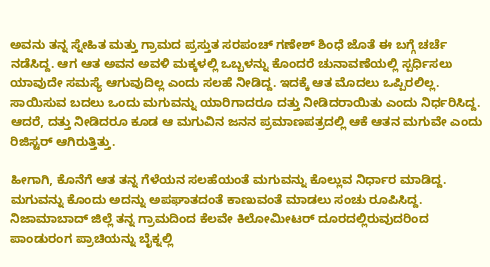ಅವನು ತನ್ನ ಸ್ನೇಹಿತ ಮತ್ತು ಗ್ರಾಮದ ಪ್ರಸ್ತುತ ಸರಪಂಚ್ ಗಣೇಶ್ ಶಿಂಧೆ ಜೊತೆ ಈ ಬಗ್ಗೆ ಚರ್ಚೆ ನಡೆಸಿದ್ದ. ಆಗ ಆತ ಅವನ ಅವಳಿ ಮಕ್ಕಳಲ್ಲಿ ಒಬ್ಬಳನ್ನು ಕೊಂದರೆ ಚುನಾವಣೆಯಲ್ಲಿ ಸ್ಪರ್ಧಿಸಲು ಯಾವುದೇ ಸಮಸ್ಯೆ ಆಗುವುದಿಲ್ಲ ಎಂದು ಸಲಹೆ ನೀಡಿದ್ದ. ಇದಕ್ಕೆ ಆತ ಮೊದಲು ಒಪ್ಪಿರಲಿಲ್ಲ. ಸಾಯಿಸುವ ಬದಲು ಒಂದು ಮಗುವನ್ನು ಯಾರಿಗಾದರೂ ದತ್ತು ನೀಡಿದರಾಯಿತು ಎಂದು ನಿರ್ಧರಿಸಿದ್ದ. ಆದರೆ, ದತ್ತು ನೀಡಿದರೂ ಕೂಡ ಆ ಮಗುವಿನ ಜನನ ಪ್ರಮಾಣಪತ್ರದಲ್ಲಿ ಆಕೆ ಆತನ ಮಗುವೇ ಎಂದು ರಿಜಿಸ್ಟರ್ ಆಗಿರುತ್ತಿತ್ತು.

ಹೀಗಾಗಿ, ಕೊನೆಗೆ ಆತ ತನ್ನ ಗೆಳೆಯನ ಸಲಹೆಯಂತೆ ಮಗುವನ್ನು ಕೊಲ್ಲುವ ನಿರ್ಧಾರ ಮಾಡಿದ್ದ. ಮಗುವನ್ನು ಕೊಂದು ಅದನ್ನು ಅಪಘಾತದಂತೆ ಕಾಣುವಂತೆ ಮಾಡಲು ಸಂಚು ರೂಪಿಸಿದ್ದ. ನಿಜಾಮಾಬಾದ್ ಜಿಲ್ಲೆ ತನ್ನ ಗ್ರಾಮದಿಂದ ಕೆಲವೇ ಕಿಲೋಮೀಟರ್ ದೂರದಲ್ಲಿರುವುದರಿಂದ ಪಾಂಡುರಂಗ ಪ್ರಾಚಿಯನ್ನು ಬೈಕ್ನಲ್ಲಿ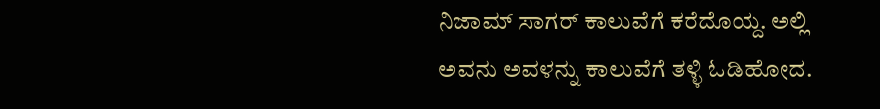ನಿಜಾಮ್ ಸಾಗರ್ ಕಾಲುವೆಗೆ ಕರೆದೊಯ್ದ. ಅಲ್ಲಿ ಅವನು ಅವಳನ್ನು ಕಾಲುವೆಗೆ ತಳ್ಳಿ ಓಡಿಹೋದ.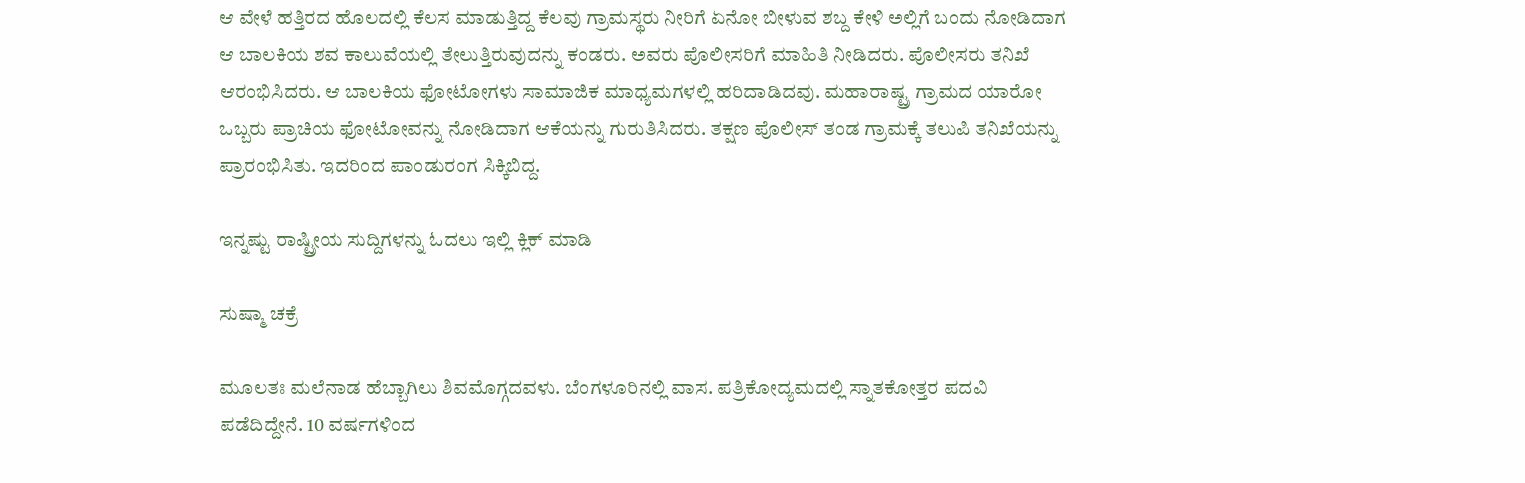ಆ ವೇಳೆ ಹತ್ತಿರದ ಹೊಲದಲ್ಲಿ ಕೆಲಸ ಮಾಡುತ್ತಿದ್ದ ಕೆಲವು ಗ್ರಾಮಸ್ಥರು ನೀರಿಗೆ ಏನೋ ಬೀಳುವ ಶಬ್ದ ಕೇಳಿ ಅಲ್ಲಿಗೆ ಬಂದು ನೋಡಿದಾಗ ಆ ಬಾಲಕಿಯ ಶವ ಕಾಲುವೆಯಲ್ಲಿ ತೇಲುತ್ತಿರುವುದನ್ನು ಕಂಡರು. ಅವರು ಪೊಲೀಸರಿಗೆ ಮಾಹಿತಿ ನೀಡಿದರು. ಪೊಲೀಸರು ತನಿಖೆ ಆರಂಭಿಸಿದರು. ಆ ಬಾಲಕಿಯ ಫೋಟೋಗಳು ಸಾಮಾಜಿಕ ಮಾಧ್ಯಮಗಳಲ್ಲಿ ಹರಿದಾಡಿದವು. ಮಹಾರಾಷ್ಟ್ರ ಗ್ರಾಮದ ಯಾರೋ ಒಬ್ಬರು ಪ್ರಾಚಿಯ ಫೋಟೋವನ್ನು ನೋಡಿದಾಗ ಆಕೆಯನ್ನು ಗುರುತಿಸಿದರು. ತಕ್ಷಣ ಪೊಲೀಸ್ ತಂಡ ಗ್ರಾಮಕ್ಕೆ ತಲುಪಿ ತನಿಖೆಯನ್ನು ಪ್ರಾರಂಭಿಸಿತು. ಇದರಿಂದ ಪಾಂಡುರಂಗ ಸಿಕ್ಕಿಬಿದ್ದ.

ಇನ್ನಷ್ಟು ರಾಷ್ಟ್ರೀಯ ಸುದ್ದಿಗಳನ್ನು ಓದಲು ಇಲ್ಲಿ ಕ್ಲಿಕ್ ಮಾಡಿ

ಸುಷ್ಮಾ ಚಕ್ರೆ

ಮೂಲತಃ ಮಲೆನಾಡ ಹೆಬ್ಬಾಗಿಲು ಶಿವಮೊಗ್ಗದವಳು. ಬೆಂಗಳೂರಿನಲ್ಲಿ ವಾಸ. ಪತ್ರಿಕೋದ್ಯಮದಲ್ಲಿ ಸ್ನಾತಕೋತ್ತರ ಪದವಿ ಪಡೆದಿದ್ದೇನೆ. 10 ವರ್ಷಗಳಿಂದ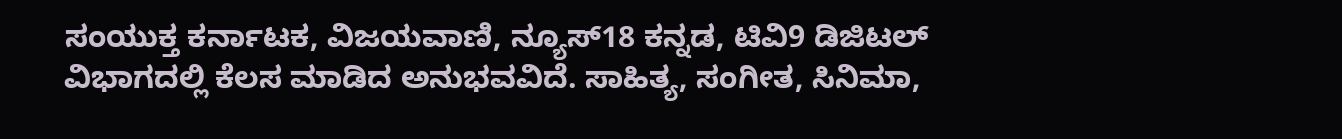ಸಂಯುಕ್ತ ಕರ್ನಾಟಕ, ವಿಜಯವಾಣಿ, ನ್ಯೂಸ್18 ಕನ್ನಡ, ಟಿವಿ9 ಡಿಜಿಟಲ್ ವಿಭಾಗದಲ್ಲಿ ಕೆಲಸ ಮಾಡಿದ ಅನುಭವವಿದೆ. ಸಾಹಿತ್ಯ, ಸಂಗೀತ, ಸಿನಿಮಾ,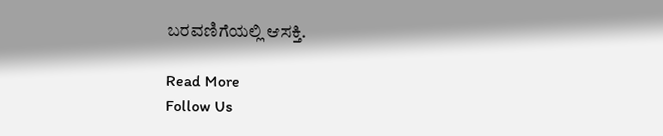ಬರವಣಿಗೆಯಲ್ಲಿ ಆಸಕ್ತಿ.

Read More
Follow Us